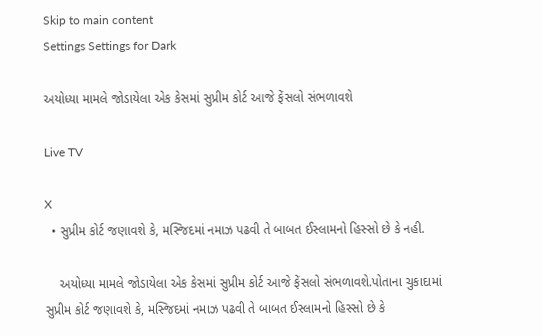Skip to main content
Settings Settings for Dark

અયોધ્યા મામલે જોડાયેલા એક કેસમાં સુપ્રીમ કોર્ટ આજે ફેંસલો સંભળાવશે

Live TV

X
  • સુપ્રીમ કોર્ટ જણાવશે કે, મસ્જિદમાં નમાઝ પઢવી તે બાબત ઈસ્લામનો હિસ્સો છે કે નહી.

    અયોધ્યા મામલે જોડાયેલા એક કેસમાં સુપ્રીમ કોર્ટ આજે ફેંસલો સંભળાવશે.પોતાના ચુકાદામાં સુપ્રીમ કોર્ટ જણાવશે કે, મસ્જિદમાં નમાઝ પઢવી તે બાબત ઈસ્લામનો હિસ્સો છે કે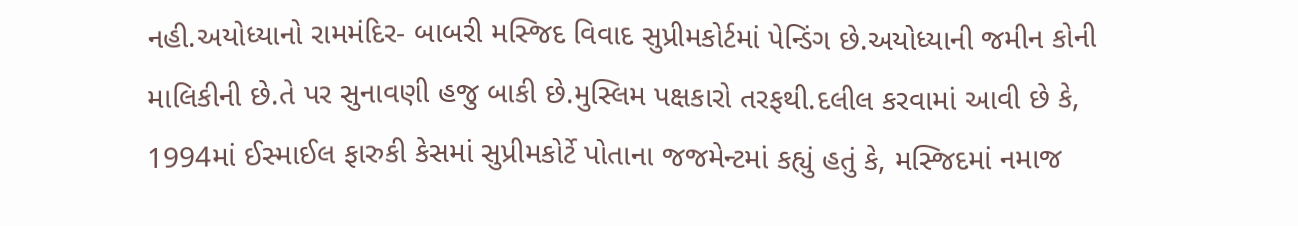નહી.અયોધ્યાનો રામમંદિર- બાબરી મસ્જિદ વિવાદ સુપ્રીમકોર્ટમાં પેન્ડિંગ છે.અયોધ્યાની જમીન કોની માલિકીની છે.તે પર સુનાવણી હજુ બાકી છે.મુસ્લિમ પક્ષકારો તરફથી.દલીલ કરવામાં આવી છે કે, 1994માં ઈસ્માઈલ ફારુકી કેસમાં સુપ્રીમકોર્ટે પોતાના જજમેન્ટમાં કહ્યું હતું કે, મસ્જિદમાં નમાજ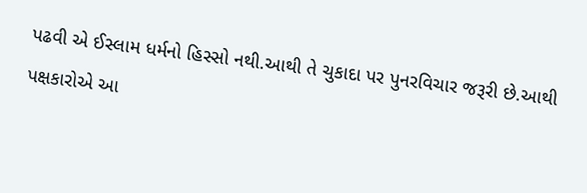પઢવી એ ઈસ્લામ ધર્મનો હિસ્સો નથી.આથી તે ચુકાદા પર પુનરવિચાર જરૂરી છે.આથી પક્ષકારોએ આ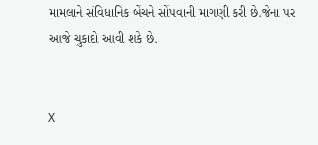મામલાને સંવિધાનિક બેંચને સોંપવાની માગણી કરી છે.જેના પર આજે ચુકાદો આવી શકે છે.


X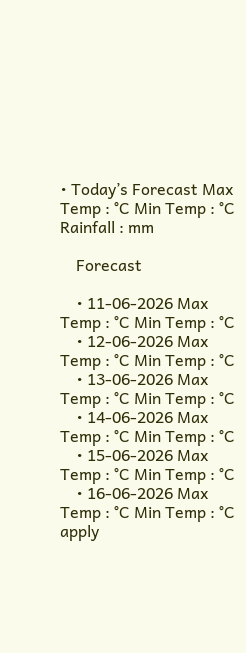• Today’s Forecast Max Temp : °C Min Temp : °C Rainfall : mm

    Forecast

    • 11-06-2026 Max Temp : °C Min Temp : °C
    • 12-06-2026 Max Temp : °C Min Temp : °C
    • 13-06-2026 Max Temp : °C Min Temp : °C
    • 14-06-2026 Max Temp : °C Min Temp : °C
    • 15-06-2026 Max Temp : °C Min Temp : °C
    • 16-06-2026 Max Temp : °C Min Temp : °C
apply